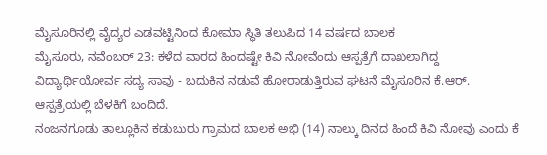ಮೈಸೂರಿನಲ್ಲಿ ವೈದ್ಯರ ಎಡವಟ್ಟಿನಿಂದ ಕೋಮಾ ಸ್ಥಿತಿ ತಲುಪಿದ 14 ವರ್ಷದ ಬಾಲಕ
ಮೈಸೂರು, ನವೆಂಬರ್ 23: ಕಳೆದ ವಾರದ ಹಿಂದಷ್ಟೇ ಕಿವಿ ನೋವೆಂದು ಆಸ್ಪತ್ರೆಗೆ ದಾಖಲಾಗಿದ್ದ ವಿದ್ಯಾರ್ಥಿಯೋರ್ವ ಸದ್ಯ ಸಾವು - ಬದುಕಿನ ನಡುವೆ ಹೋರಾಡುತ್ತಿರುವ ಘಟನೆ ಮೈಸೂರಿನ ಕೆ.ಆರ್. ಆಸ್ಪತ್ರೆಯಲ್ಲಿ ಬೆಳಕಿಗೆ ಬಂದಿದೆ.
ನಂಜನಗೂಡು ತಾಲ್ಲೂಕಿನ ಕಡುಬುರು ಗ್ರಾಮದ ಬಾಲಕ ಅಭಿ (14) ನಾಲ್ಕು ದಿನದ ಹಿಂದೆ ಕಿವಿ ನೋವು ಎಂದು ಕೆ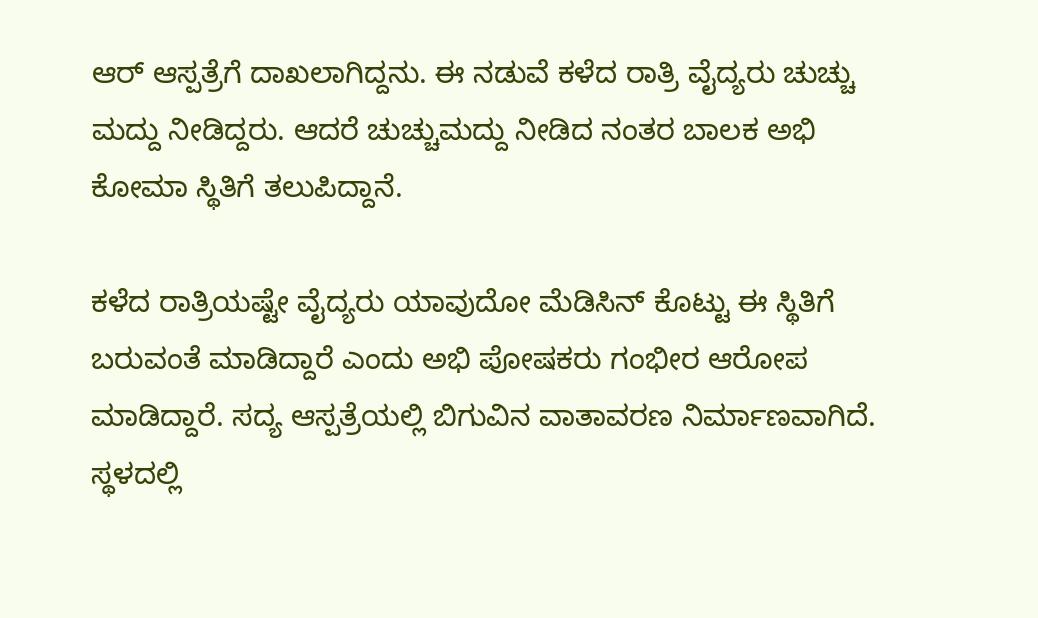ಆರ್ ಆಸ್ಪತ್ರೆಗೆ ದಾಖಲಾಗಿದ್ದನು. ಈ ನಡುವೆ ಕಳೆದ ರಾತ್ರಿ ವೈದ್ಯರು ಚುಚ್ಚು ಮದ್ದು ನೀಡಿದ್ದರು. ಆದರೆ ಚುಚ್ಚುಮದ್ದು ನೀಡಿದ ನಂತರ ಬಾಲಕ ಅಭಿ ಕೋಮಾ ಸ್ಥಿತಿಗೆ ತಲುಪಿದ್ದಾನೆ.

ಕಳೆದ ರಾತ್ರಿಯಷ್ಟೇ ವೈದ್ಯರು ಯಾವುದೋ ಮೆಡಿಸಿನ್ ಕೊಟ್ಟು ಈ ಸ್ಥಿತಿಗೆ ಬರುವಂತೆ ಮಾಡಿದ್ದಾರೆ ಎಂದು ಅಭಿ ಪೋಷಕರು ಗಂಭೀರ ಆರೋಪ ಮಾಡಿದ್ದಾರೆ. ಸದ್ಯ ಆಸ್ಪತ್ರೆಯಲ್ಲಿ ಬಿಗುವಿನ ವಾತಾವರಣ ನಿರ್ಮಾಣವಾಗಿದೆ. ಸ್ಥಳದಲ್ಲಿ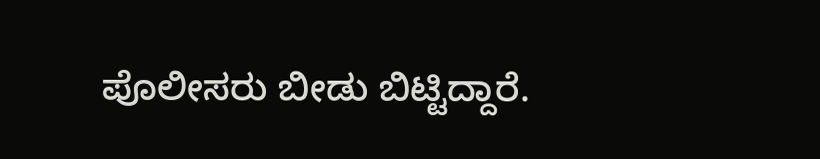ಪೊಲೀಸರು ಬೀಡು ಬಿಟ್ಟಿದ್ದಾರೆ.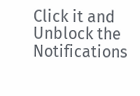Click it and Unblock the Notifications